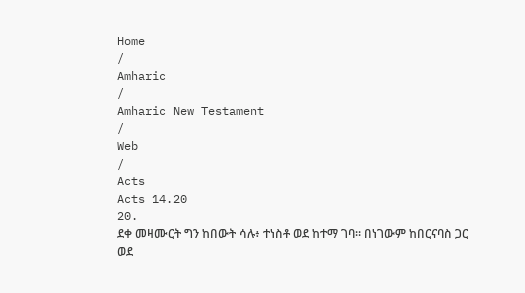Home
/
Amharic
/
Amharic New Testament
/
Web
/
Acts
Acts 14.20
20.
ደቀ መዛሙርት ግን ከበውት ሳሉ፥ ተነስቶ ወደ ከተማ ገባ። በነገውም ከበርናባስ ጋር ወደ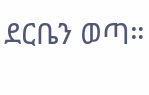ደርቤን ወጣ።